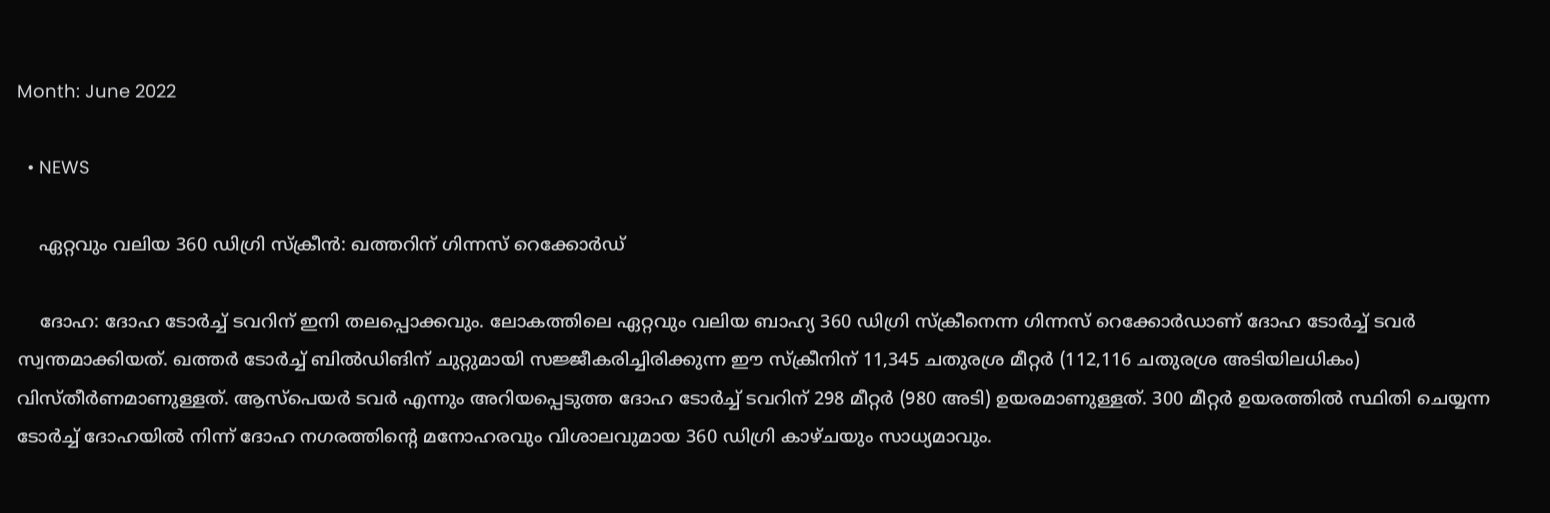Month: June 2022

  • NEWS

    ഏറ്റവും വലിയ 360 ഡിഗ്രി സ്‌ക്രീന്‍: ഖത്തറിന് ഗിന്നസ് റെക്കോര്‍ഡ്

    ദോഹ: ദോഹ ടോര്‍ച്ച് ടവറിന് ഇനി തലപ്പൊക്കവും. ലോകത്തിലെ ഏറ്റവും വലിയ ബാഹ്യ 360 ഡിഗ്രി സ്‌ക്രീനെന്ന ഗിന്നസ് റെക്കോര്‍ഡാണ് ദോഹ ടോര്‍ച്ച് ടവര്‍ സ്വന്തമാക്കിയത്. ഖത്തര്‍ ടോര്‍ച്ച് ബില്‍ഡിങിന് ചുറ്റുമായി സജ്ജീകരിച്ചിരിക്കുന്ന ഈ സ്‌ക്രീനിന് 11,345 ചതുരശ്ര മീറ്റര്‍ (112,116 ചതുരശ്ര അടിയിലധികം) വിസ്തീര്‍ണമാണുള്ളത്. ആസ്‌പെയര്‍ ടവര്‍ എന്നും അറിയപ്പെടുത്ത ദോഹ ടോര്‍ച്ച് ടവറിന് 298 മീറ്റര്‍ (980 അടി) ഉയരമാണുള്ളത്. 300 മീറ്റര്‍ ഉയരത്തില്‍ സ്ഥിതി ചെയ്യന്ന ടോര്‍ച്ച് ദോഹയില്‍ നിന്ന് ദോഹ നഗരത്തിന്റെ മനോഹരവും വിശാലവുമായ 360 ഡിഗ്രി കാഴ്ചയും സാധ്യമാവും.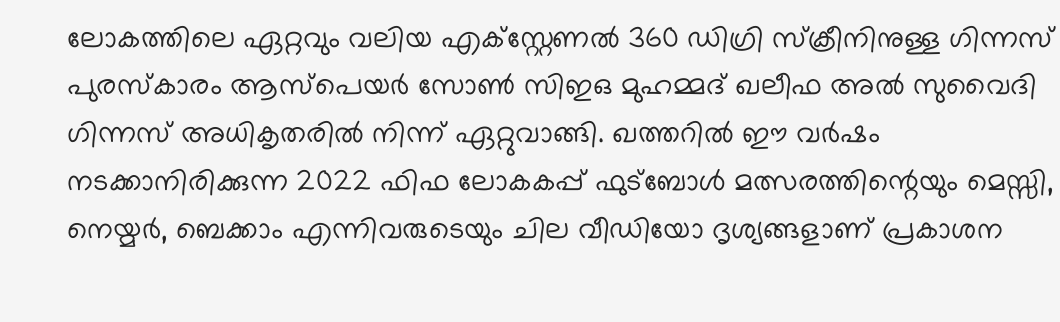ലോകത്തിലെ ഏറ്റവും വലിയ എക്‌സ്റ്റേണല്‍ 360 ഡിഗ്രി സ്‌ക്രീനിനുള്ള ഗിന്നസ് പുരസ്‌കാരം ആസ്‌പെയര്‍ സോണ്‍ സിഇഒ മുഹമ്മദ് ഖലീഫ അല്‍ സുവൈദി ഗിന്നസ് അധികൃതരില്‍ നിന്ന് ഏറ്റുവാങ്ങി. ഖത്തറില്‍ ഈ വര്‍ഷം നടക്കാനിരിക്കുന്ന 2022 ഫിഫ ലോകകപ്പ് ഫുട്‌ബോള്‍ മത്സരത്തിന്റെയും മെസ്സി, നെയ്മര്‍, ബെക്കാം എന്നിവരുടെയും ചില വീഡിയോ ദൃശ്യങ്ങളാണ് പ്രകാശന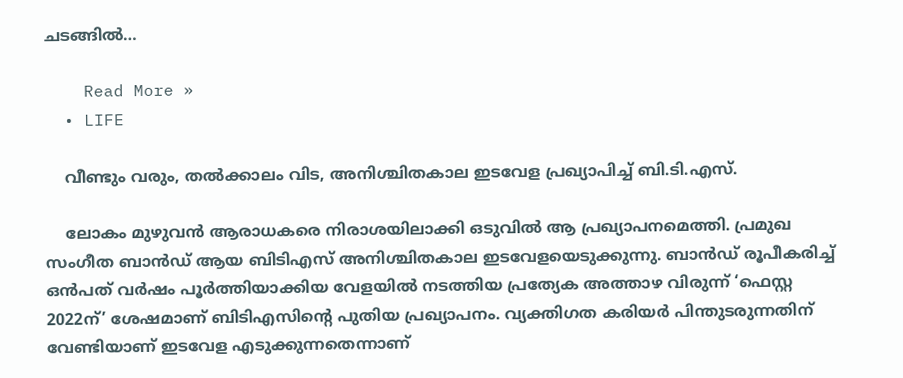ചടങ്ങില്‍…

    Read More »
  • LIFE

    വീണ്ടും വരും, തല്‍ക്കാലം വിട, അനിശ്ചിതകാല ഇടവേള പ്രഖ്യാപിച്ച് ബി.ടി.എസ്.

    ലോകം മുഴുവന്‍ ആരാധകരെ നിരാശയിലാക്കി ഒടുവില്‍ ആ പ്രഖ്യാപനമെത്തി. പ്രമുഖ സംഗീത ബാന്‍ഡ് ആയ ബിടിഎസ് അനിശ്ചിതകാല ഇടവേളയെടുക്കുന്നു. ബാന്‍ഡ് രൂപീകരിച്ച് ഒന്‍പത് വര്‍ഷം പൂര്‍ത്തിയാക്കിയ വേളയില്‍ നടത്തിയ പ്രത്യേക അത്താഴ വിരുന്ന് ‘ഫെസ്റ്റ 2022ന്’ ശേഷമാണ് ബിടിഎസിന്റെ പുതിയ പ്രഖ്യാപനം. വ്യക്തിഗത കരിയര്‍ പിന്തുടരുന്നതിന് വേണ്ടിയാണ് ഇടവേള എടുക്കുന്നതെന്നാണ്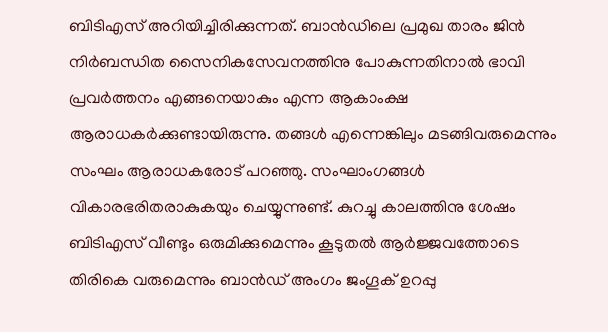ബിടിഎസ് അറിയിച്ചിരിക്കുന്നത്. ബാന്‍ഡിലെ പ്രമുഖ താരം ജിന്‍ നിര്‍ബന്ധിത സൈനികസേവനത്തിനു പോകുന്നതിനാല്‍ ഭാവി പ്രവര്‍ത്തനം എങ്ങനെയാകും എന്ന ആകാംക്ഷ ആരാധകര്‍ക്കുണ്ടായിരുന്നു. തങ്ങള്‍ എന്നെങ്കിലും മടങ്ങിവരുമെന്നും സംഘം ആരാധകരോട് പറഞ്ഞു. സംഘാംഗങ്ങള്‍ വികാരഭരിതരാകുകയും ചെയ്യുന്നുണ്ട്. കുറച്ചു കാലത്തിനു ശേഷം ബിടിഎസ് വീണ്ടും ഒരുമിക്കുമെന്നും കൂടുതല്‍ ആര്‍ജ്ജവത്തോടെ തിരികെ വരുമെന്നും ബാന്‍ഡ് അംഗം ജംഗൂക് ഉറപ്പു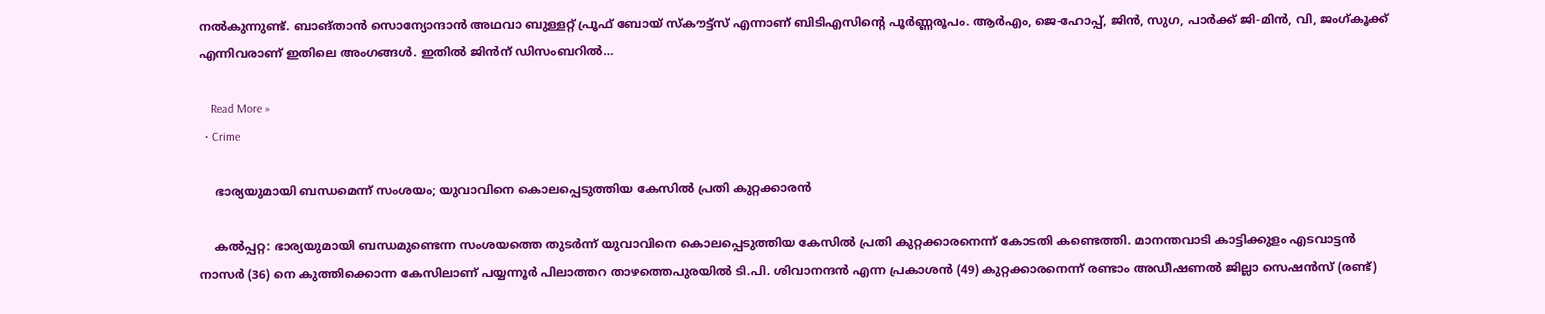നല്‍കുന്നുണ്ട്. ബാങ്താന്‍ സൊന്യോന്ദാന്‍ അഥവാ ബുള്ളറ്റ് പ്രൂഫ് ബോയ് സ്‌കൗട്ട്‌സ് എന്നാണ് ബിടിഎസിന്റെ പൂര്‍ണ്ണരൂപം. ആര്‍എം, ജെ-ഹോപ്പ്, ജിന്‍, സുഗ, പാര്‍ക്ക് ജി-മിന്‍, വി, ജംഗ്കൂക്ക് എന്നിവരാണ് ഇതിലെ അംഗങ്ങള്‍. ഇതില്‍ ജിന്‍ന് ഡിസംബറില്‍…

    Read More »
  • Crime

    ഭാര്യയുമായി ബന്ധമെന്ന് സംശയം; യുവാവിനെ കൊലപ്പെടുത്തിയ കേസില്‍ പ്രതി കുറ്റക്കാരന്‍

    കൽപ്പറ്റ: ഭാര്യയുമായി ബന്ധമുണ്ടെന്ന സംശയത്തെ തുടര്‍ന്ന് യുവാവിനെ കൊലപ്പെടുത്തിയ കേസില്‍ പ്രതി കുറ്റക്കാരനെന്ന് കോടതി കണ്ടെത്തി. മാനന്തവാടി കാട്ടിക്കുളം എടവാട്ടന്‍ നാസര്‍ (36) നെ കുത്തിക്കൊന്ന കേസിലാണ് പയ്യന്നൂര്‍ പിലാത്തറ താഴത്തെപുരയില്‍ ടി.പി. ശിവാനന്ദന്‍ എന്ന പ്രകാശന്‍ (49) കുറ്റക്കാരനെന്ന് രണ്ടാം അഡീഷണല്‍ ജില്ലാ സെഷന്‍സ് (രണ്ട്)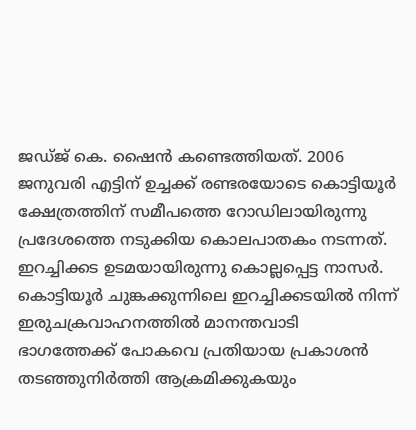ജഡ്ജ് കെ. ഷൈന്‍ കണ്ടെത്തിയത്. 2006 ജനുവരി എട്ടിന് ഉച്ചക്ക് രണ്ടരയോടെ കൊട്ടിയൂര്‍ ക്ഷേത്രത്തിന് സമീപത്തെ റോഡിലായിരുന്നു പ്രദേശത്തെ നടുക്കിയ കൊലപാതകം നടന്നത്. ഇറച്ചിക്കട ഉടമയായിരുന്നു കൊല്ലപ്പെട്ട നാസര്‍. കൊട്ടിയൂര്‍ ചുങ്കക്കുന്നിലെ ഇറച്ചിക്കടയില്‍ നിന്ന് ഇരുചക്രവാഹനത്തില്‍ മാനന്തവാടി ഭാഗത്തേക്ക് പോകവെ പ്രതിയായ പ്രകാശന്‍ തടഞ്ഞുനിര്‍ത്തി ആക്രമിക്കുകയും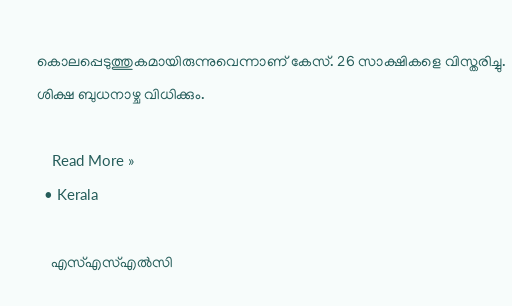കൊലപ്പെടുത്തുകമായിരുന്നുവെന്നാണ് കേസ്. 26 സാക്ഷികളെ വിസ്തരിച്ചു. ശിക്ഷ ബുധനാഴ്ച വിധിക്കും.

    Read More »
  • Kerala

    എസ്എസ്എൽസി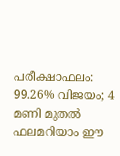പരീക്ഷാഫലം: 99.26% വിജയം; 4 മണി മുതല്‍ ഫലമറിയാം ഈ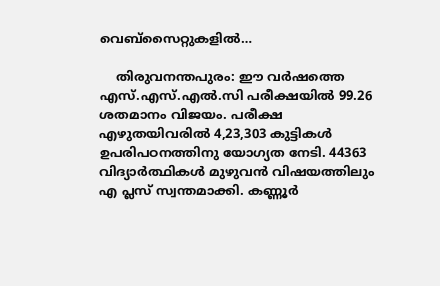വെബ്‌സൈറ്റുകളില്‍…

    തിരുവനന്തപുരം: ഈ വർഷത്തെ എസ്.എസ്.എൽ.സി പരീക്ഷയിൽ 99.26 ശതമാനം വിജയം. പരീക്ഷ എഴുതയിവരിൽ 4,23,303 കുട്ടികൾ ഉപരിപഠനത്തിനു യോഗ്യത നേടി. 44363 വിദ്യാർത്ഥികൾ മുഴുവൻ വിഷയത്തിലും എ പ്ലസ് സ്വന്തമാക്കി. കണ്ണൂർ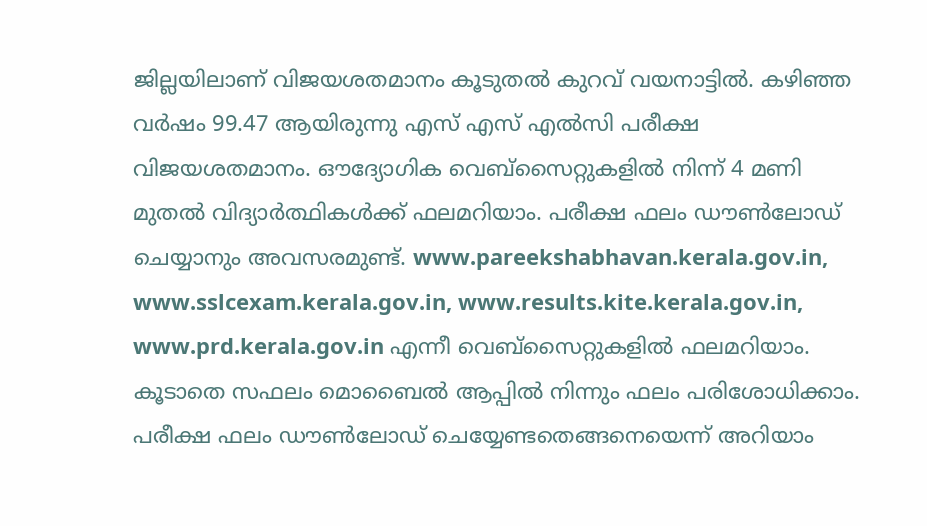ജില്ലയിലാണ് വിജയശതമാനം കൂടുതൽ കുറവ് വയനാട്ടിൽ. കഴിഞ്ഞ വർഷം 99.47 ആയിരുന്നു എസ് എസ് എൽസി പരീക്ഷ വിജയശതമാനം. ഔദ്യോഗിക വെബ്സൈറ്റുകളിൽ നിന്ന് 4 മണി മുതൽ വിദ്യാർത്ഥികൾക്ക് ഫലമറിയാം. പരീക്ഷ ഫലം ഡൗൺലോഡ് ചെയ്യാനും അവസരമുണ്ട്. www.pareekshabhavan.kerala.gov.in, www.sslcexam.kerala.gov.in, www.results.kite.kerala.gov.in, www.prd.kerala.gov.in എന്നീ വെബ്സൈറ്റുകളിൽ ഫലമറിയാം. കൂടാതെ സഫലം മൊബൈൽ ആപ്പിൽ നിന്നും ഫലം പരിശോധിക്കാം. പരീക്ഷ ഫലം ഡൗൺലോഡ് ചെയ്യേണ്ടതെങ്ങനെയെന്ന് അറിയാം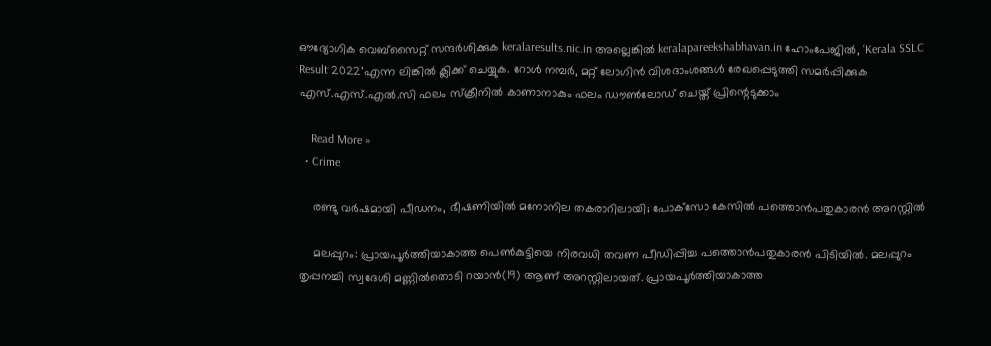ഔദ്യോഗിക വെബ്‌സൈറ്റ് സന്ദര്‍ശിക്കുക keralaresults.nic.in അല്ലെങ്കില്‍ keralapareekshabhavan.in ഹോംപേജില്‍, ‘Kerala SSLC Result 2022’എന്ന ലിങ്കില്‍ ക്ലിക്ക് ചെയ്യുക. റോള്‍ നമ്പര്‍, മറ്റ് ലോഗിന്‍ വിശദാംശങ്ങള്‍ രേഖപ്പെടുത്തി സമര്‍പ്പിക്കുക എസ്.എസ്.എല്‍.സി ഫലം സ്‌ക്രീനില്‍ കാണാനാകും ഫലം ഡൗണ്‍ലോഡ് ചെയ്ത് പ്രിന്റെടുക്കാം

    Read More »
  • Crime

    രണ്ടു വര്‍ഷമായി പീഡനം, ഭീഷണിയില്‍ മനോനില തകരാറിലായി; പോക്‌സോ കേസില്‍ പത്തൊന്‍പതുകാരന്‍ അറസ്റ്റില്‍

    മലപ്പുറം: പ്രായപൂര്‍ത്തിയാകാത്ത പെണ്‍കുട്ടിയെ നിരവധി തവണ പീഡിപ്പിച്ച പത്തൊന്‍പതുകാരന്‍ പിടിയില്‍. മലപ്പുറം തൃപ്പനച്ചി സ്വദേശി മണ്ണില്‍തൊടി റയാന്‍(19) ആണ് അറസ്റ്റിലായത്. പ്രായപൂര്‍ത്തിയാകാത്ത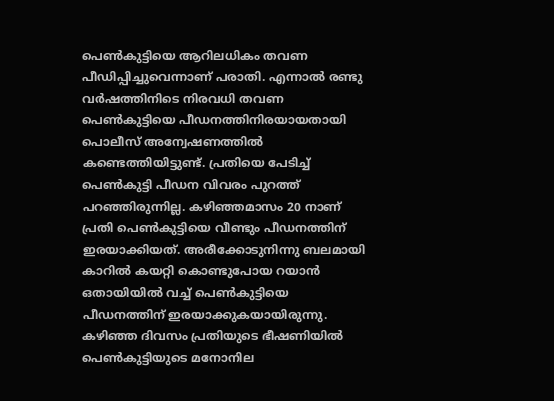പെണ്‍കുട്ടിയെ ആറിലധികം തവണ പീഡിപ്പിച്ചുവെന്നാണ് പരാതി. എന്നാല്‍ രണ്ടു വര്‍ഷത്തിനിടെ നിരവധി തവണ പെണ്‍കുട്ടിയെ പീഡനത്തിനിരയായതായി പൊലീസ് അന്വേഷണത്തില്‍ കണ്ടെത്തിയിട്ടുണ്ട്. പ്രതിയെ പേടിച്ച് പെണ്‍കുട്ടി പീഡന വിവരം പുറത്ത് പറഞ്ഞിരുന്നില്ല. കഴിഞ്ഞമാസം 20 നാണ് പ്രതി പെണ്‍കുട്ടിയെ വീണ്ടും പീഡനത്തിന് ഇരയാക്കിയത്. അരീക്കോടുനിന്നു ബലമായി കാറില്‍ കയറ്റി കൊണ്ടുപോയ റയാന്‍ ഒതായിയില്‍ വച്ച് പെണ്‍കുട്ടിയെ പീഡനത്തിന് ഇരയാക്കുകയായിരുന്നു. കഴിഞ്ഞ ദിവസം പ്രതിയുടെ ഭീഷണിയില്‍ പെണ്‍കുട്ടിയുടെ മനോനില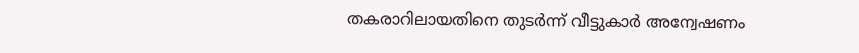തകരാറിലായതിനെ തുടര്‍ന്ന് വീട്ടുകാര്‍ അന്വേഷണം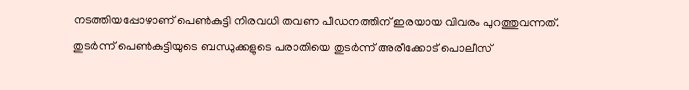നടത്തിയപ്പോഴാണ് പെണ്‍കുട്ടി നിരവധി തവണ പീഡനത്തിന് ഇരയായ വിവരം പുറത്തുവന്നത്. തുടര്‍ന്ന് പെണ്‍കുട്ടിയുടെ ബന്ധുക്കളുടെ പരാതിയെ തുടര്‍ന്ന് അരീക്കോട് പൊലീസ്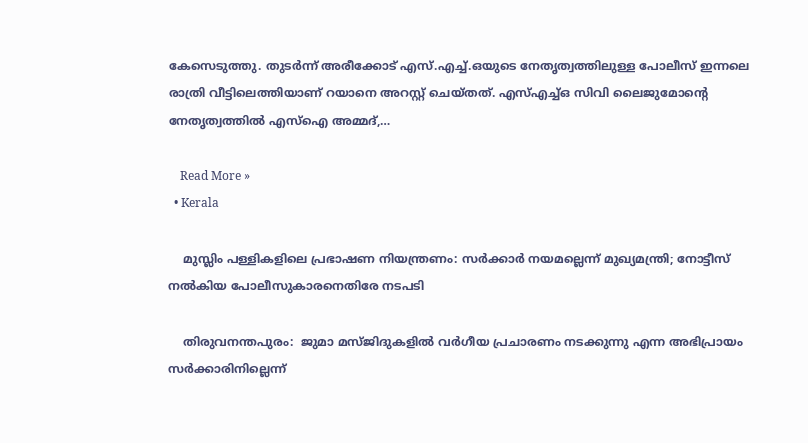കേസെടുത്തു. തുടര്‍ന്ന് അരീക്കോട് എസ്.എച്ച്.ഒയുടെ നേതൃത്വത്തിലുള്ള പോലീസ് ഇന്നലെ രാത്രി വീട്ടിലെത്തിയാണ് റയാനെ അറസ്റ്റ് ചെയ്തത്. എസ്എച്ച്ഒ സിവി ലൈജുമോന്റെ നേതൃത്വത്തില്‍ എസ്ഐ അമ്മദ്,…

    Read More »
  • Kerala

    മുസ്ലിം പള്ളികളിലെ പ്രഭാഷണ നിയന്ത്രണം: സര്‍ക്കാര്‍ നയമല്ലെന്ന് മുഖ്യമന്ത്രി; നോട്ടീസ് നല്‍കിയ പോലീസുകാരനെതിരേ നടപടി

    തിരുവനന്തപുരം:  ജുമാ മസ്ജിദുകളില്‍ വര്‍ഗീയ പ്രചാരണം നടക്കുന്നു എന്ന അഭിപ്രായം സര്‍ക്കാരിനില്ലെന്ന്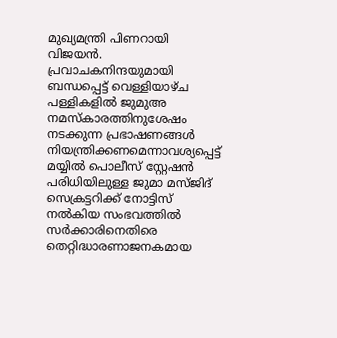മുഖ്യമന്ത്രി പിണറായി വിജയന്‍. പ്രവാചകനിന്ദയുമായി ബന്ധപ്പെട്ട് വെള്ളിയാഴ്ച പള്ളികളില്‍ ജുമുഅ നമസ്‌കാരത്തിനുശേഷം നടക്കുന്ന പ്രഭാഷണങ്ങള്‍ നിയന്ത്രിക്കണമെന്നാവശ്യപ്പെട്ട് മയ്യില്‍ പൊലീസ് സ്റ്റേഷന്‍ പരിധിയിലുള്ള ജുമാ മസ്ജിദ് സെക്രട്ടറിക്ക് നോട്ടിസ് നല്‍കിയ സംഭവത്തില്‍ സര്‍ക്കാരിനെതിരെ തെറ്റിദ്ധാരണാജനകമായ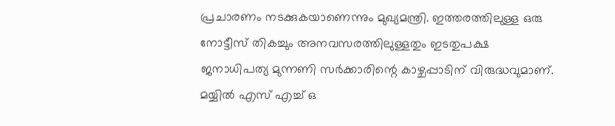പ്രചാരണം നടക്കുകയാണെന്നും മുഖ്യമന്ത്രി. ഇത്തരത്തിലുള്ള ഒരു നോട്ടീസ് തികച്ചും അനവസരത്തിലുള്ളതും ഇടതുപക്ഷ ജനാധിപത്യ മുന്നണി സര്‍ക്കാരിന്റെ കാഴ്ചപ്പാടിന് വിരുദ്ധവുമാണ്. മയ്യില്‍ എസ് എച്ച് ഒ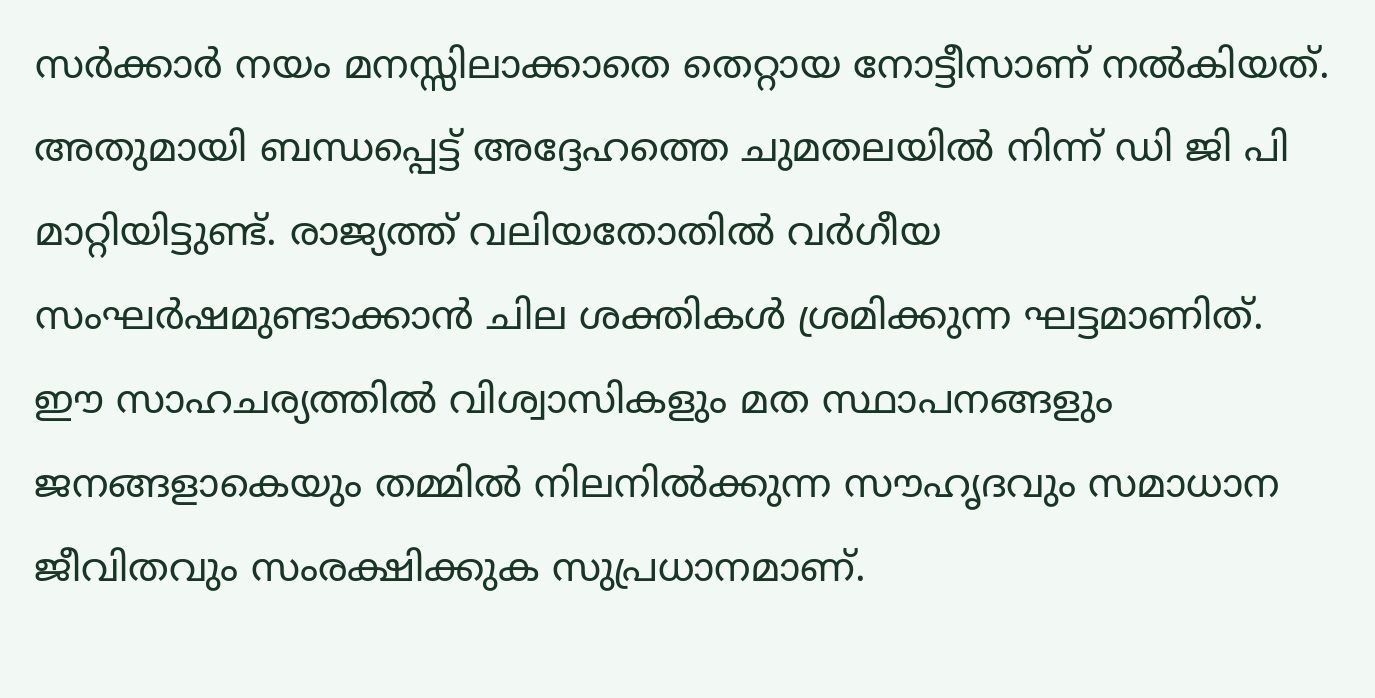സര്‍ക്കാര്‍ നയം മനസ്സിലാക്കാതെ തെറ്റായ നോട്ടീസാണ് നല്‍കിയത്. അതുമായി ബന്ധപ്പെട്ട് അദ്ദേഹത്തെ ചുമതലയില്‍ നിന്ന് ഡി ജി പി മാറ്റിയിട്ടുണ്ട്. രാജ്യത്ത് വലിയതോതില്‍ വര്‍ഗീയ സംഘര്‍ഷമുണ്ടാക്കാന്‍ ചില ശക്തികള്‍ ശ്രമിക്കുന്ന ഘട്ടമാണിത്. ഈ സാഹചര്യത്തില്‍ വിശ്വാസികളും മത സ്ഥാപനങ്ങളും ജനങ്ങളാകെയും തമ്മില്‍ നിലനില്‍ക്കുന്ന സൗഹൃദവും സമാധാന ജീവിതവും സംരക്ഷിക്കുക സുപ്രധാനമാണ്.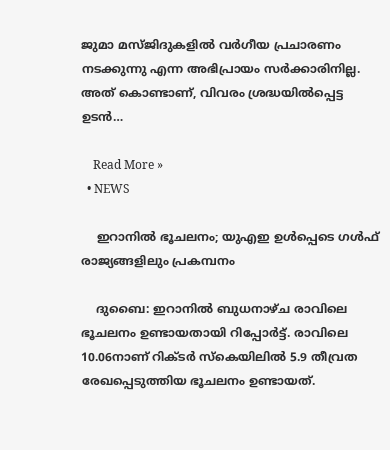ജുമാ മസ്ജിദുകളില്‍ വര്‍ഗീയ പ്രചാരണം നടക്കുന്നു എന്ന അഭിപ്രായം സര്‍ക്കാരിനില്ല. അത് കൊണ്ടാണ്, വിവരം ശ്രദ്ധയില്‍പ്പെട്ട ഉടന്‍…

    Read More »
  • NEWS

    ഇറാനില്‍ ഭൂചലനം; യുഎഇ ഉള്‍പ്പെടെ ഗള്‍ഫ് രാജ്യങ്ങളിലും പ്രകമ്പനം

    ദുബൈ: ഇറാനില്‍ ബുധനാഴ്ച രാവിലെ ഭൂചലനം ഉണ്ടായതായി റിപ്പോര്‍ട്ട്. രാവിലെ 10.06നാണ് റിക്ടര്‍ സ്‌കെയിലില്‍ 5.9 തീവ്രത രേഖപ്പെടുത്തിയ ഭൂചലനം ഉണ്ടായത്.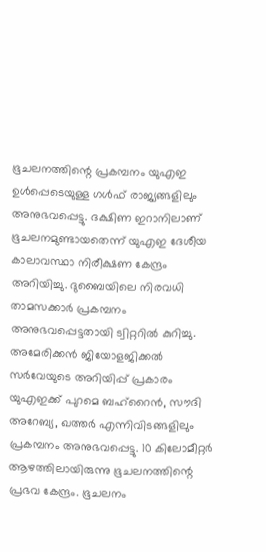ഭൂചലനത്തിന്റെ പ്രകമ്പനം യുഎഇ ഉള്‍പ്പെടെയുള്ള ഗള്‍ഫ് രാജ്യങ്ങളിലും അനുഭവപ്പെട്ടു. ദക്ഷിണ ഇറാനിലാണ് ഭൂചലനമുണ്ടായതെന്ന് യുഎഇ ദേശീയ കാലാവസ്ഥാ നിരീക്ഷണ കേന്ദ്രം അറിയിച്ചു. ദുബൈയിലെ നിരവധി താമസക്കാര്‍ പ്രകമ്പനം അനുഭവപ്പെട്ടതായി ട്വിറ്ററില്‍ കുറിച്ചു. അമേരിക്കന്‍ ജിയോളജിക്കല്‍ സര്‍വേയുടെ അറിയിപ്പ് പ്രകാരം യുഎഇക്ക് പുറമെ ബഹ്‌റൈന്‍, സൗദി അറേബ്യ, ഖത്തര്‍ എന്നിവിടങ്ങളിലും പ്രകമ്പനം അനുഭവപ്പെട്ടു. 10 കിലോമീറ്റര്‍ ആഴത്തിലായിരുന്നു ഭൂചലനത്തിന്റെ പ്രഭവ കേന്ദ്രം. ഭൂചലനം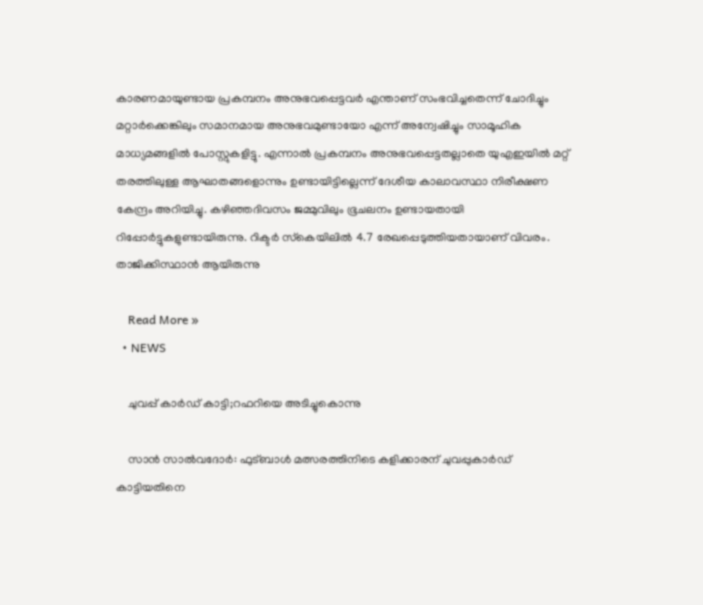കാരണമായുണ്ടായ പ്രകമ്പനം അനുഭവപ്പെട്ടവര്‍ എന്താണ് സംഭവിച്ചതെന്ന് ചോദിച്ചും മറ്റാര്‍ക്കെങ്കിലും സമാനമായ അനുഭവമുണ്ടായോ എന്ന് അന്വേഷിച്ചും സാമൂഹിക മാധ്യമങ്ങളില്‍ പോസ്റ്റുകളിട്ടു. എന്നാല്‍ പ്രകമ്പനം അനുഭവപ്പെട്ടതല്ലാതെ യുഎഇയില്‍ മറ്റ് തരത്തിലുള്ള ആഘാതങ്ങളൊന്നും ഉണ്ടായിട്ടില്ലെന്ന് ദേശീയ കാലാവസ്ഥാ നിരീക്ഷണ കേന്ദ്രം അറിയിച്ചു. കഴിഞ്ഞദിവസം ജമ്മുവിലും ഭൂചലനം ഉണ്ടായതായി റിപ്പോര്‍ട്ടുകളുണ്ടായിരുന്നു. റിക്ടര്‍ സ്‌കെയിലില്‍ 4.7 രേഖപ്പെടുത്തിയതായാണ് വിവരം. താജിക്കിസ്ഥാന്‍ ആയിരുന്നു

    Read More »
  • NEWS

    ചുവപ്പ് കാർഡ് കാട്ടി;റഫറിയെ അടിച്ചുകൊന്നു

    സാന്‍ സാല്‍വദോര്‍: ഫുട്ബാള്‍ മത്സരത്തിനിടെ കളിക്കാരന് ചുവപ്പുകാര്‍ഡ് കാട്ടിയതിനെ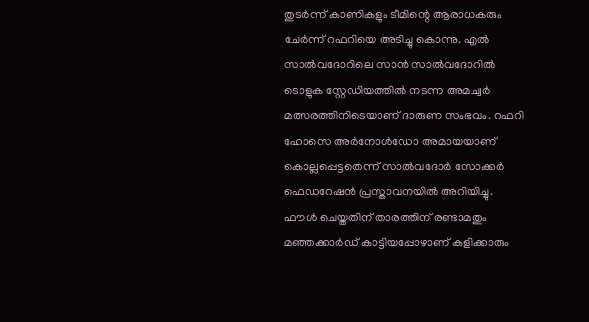തുടര്‍ന്ന് കാണികളും ടീമിന്റെ ആരാധകരും ചേര്‍ന്ന് റഫറിയെ അടിച്ചു കൊന്നു. എല്‍ സാല്‍വദോറിലെ സാന്‍ സാല്‍വദോറില്‍ ടൊളുക സ്റ്റേഡിയത്തില്‍ നടന്ന അമച്വര്‍ മത്സരത്തിനിടെയാണ് ദാരുണ സംഭവം. റഫറി ഹോസെ അര്‍നോള്‍ഡോ അമായയാണ് കൊല്ലപ്പെട്ടതെന്ന് സാല്‍വദോര്‍ സോക്കര്‍ ഫെഡറേഷന്‍ പ്രസ്താവനയില്‍ അറിയിച്ചു.   ഫൗള്‍ ചെയ്തതിന് താരത്തിന് രണ്ടാമതും മഞ്ഞക്കാര്‍ഡ് കാട്ടിയപ്പോഴാണ് കളിക്കാരും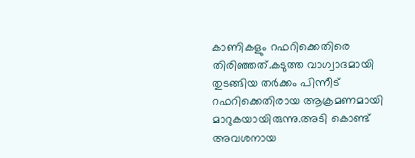കാണികളും റഫറിക്കെതിരെ തിരിഞ്ഞത്.കടുത്ത വാഗ്വാദമായി തുടങ്ങിയ തര്‍ക്കം പിന്നീട് റഫറിക്കെതിരായ ആക്രമണമായി മാറുകയായിരുന്നു.അടി കൊണ്ട് അവശനായ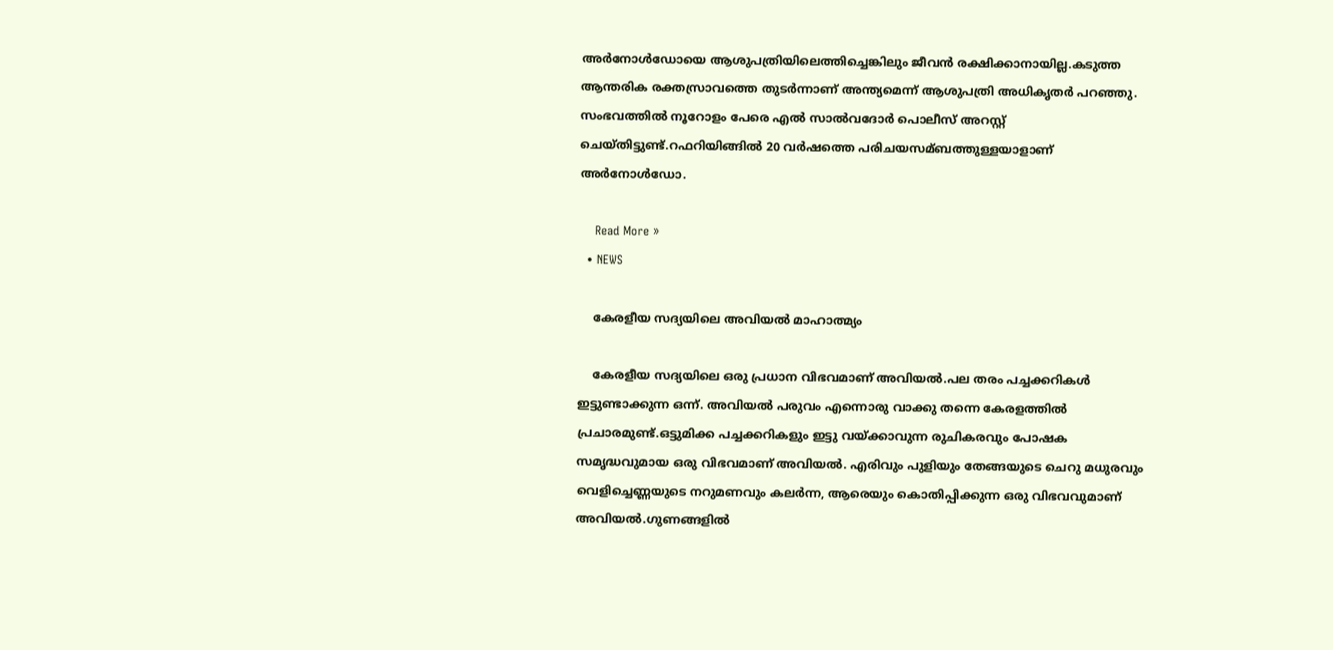അര്‍നോള്‍ഡോയെ ആശുപത്രിയിലെത്തിച്ചെങ്കിലും ജീവന്‍ രക്ഷിക്കാനായില്ല.കടുത്ത ആന്തരിക രക്തസ്രാവത്തെ തുടര്‍ന്നാണ് അന്ത്യമെന്ന് ആശുപത്രി അധികൃതര്‍ പറഞ്ഞു.     സംഭവത്തിൽ നൂറോളം പേരെ എല്‍ സാല്‍വദോര്‍ പൊലീസ് അറസ്റ്റ് ചെയ്തിട്ടുണ്ട്.റഫറിയിങ്ങില്‍ 20 വര്‍ഷത്തെ പരിചയസമ്ബത്തുള്ളയാളാണ് അര്‍നോള്‍ഡോ.

    Read More »
  • NEWS

    കേരളീയ സദ്യയിലെ അവിയല്‍ മാഹാത്മ്യം

    കേരളീയ സദ്യയിലെ ഒരു പ്രധാന വിഭവമാണ് അവിയല്‍.പല തരം പച്ചക്കറികള്‍ ഇട്ടുണ്ടാക്കുന്ന ഒന്ന്. അവിയല്‍ പരുവം എന്നൊരു വാക്കു തന്നെ കേരളത്തിൽ പ്രചാരമുണ്ട്.ഒട്ടുമിക്ക പച്ചക്കറികളും ഇട്ടു വയ്ക്കാവുന്ന രുചികരവും പോഷക സമൃദ്ധവുമായ ഒരു വിഭവമാണ് അവിയൽ. എരിവും പുളിയും തേങ്ങയുടെ ചെറു മധുരവും വെളിച്ചെണ്ണയുടെ നറുമണവും കലര്‍ന്ന, ആരെയും കൊതിപ്പിക്കുന്ന ഒരു വിഭവവുമാണ് അവിയൽ.ഗുണങ്ങളിൽ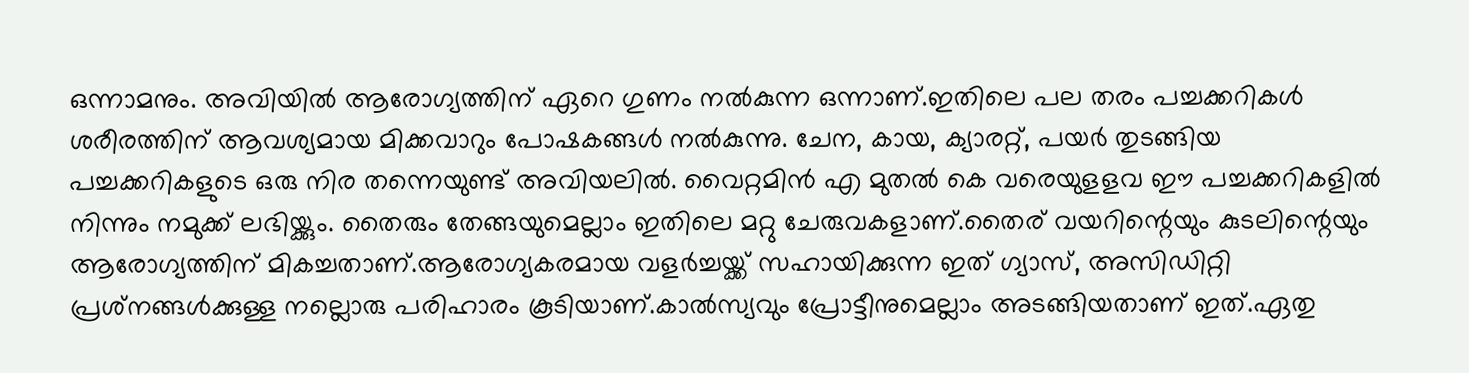ഒന്നാമനും. അവിയില്‍ ആരോഗ്യത്തിന് ഏറെ ഗുണം നല്‍കുന്ന ഒന്നാണ്.ഇതിലെ പല തരം പച്ചക്കറികള്‍ ശരീരത്തിന് ആവശ്യമായ മിക്കവാറും പോഷകങ്ങള്‍ നല്‍കുന്നു. ചേന, കായ, ക്യാരറ്റ്, പയര്‍ തുടങ്ങിയ പച്ചക്കറികളുടെ ഒരു നിര തന്നെയുണ്ട് അവിയലിൽ. വൈറ്റമിന്‍ എ മുതല്‍ കെ വരെയുളളവ ഈ പച്ചക്കറികളില്‍ നിന്നും നമുക്ക് ലഭിയ്ക്കും. തൈരും തേങ്ങയുമെല്ലാം ഇതിലെ മറ്റു ചേരുവകളാണ്.തൈര് വയറിന്റെയും കുടലിന്റെയും ആരോഗ്യത്തിന് മികച്ചതാണ്.ആരോഗ്യകരമായ വളര്‍ച്ചയ്ക്ക് സഹായിക്കുന്ന ഇത് ഗ്യാസ്, അസിഡിറ്റി പ്രശ്‌നങ്ങള്‍ക്കുള്ള നല്ലൊരു പരിഹാരം കൂടിയാണ്.കാല്‍സ്യവും പ്രോട്ടീനുമെല്ലാം അടങ്ങിയതാണ് ഇത്.ഏതു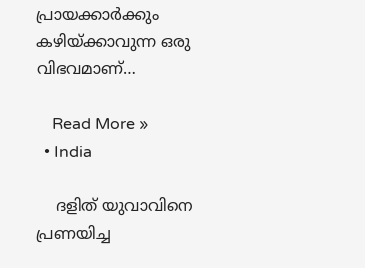പ്രായക്കാര്‍ക്കും കഴിയ്ക്കാവുന്ന ഒരു വിഭവമാണ്…

    Read More »
  • India

    ദളിത് യുവാവിനെ പ്രണയിച്ച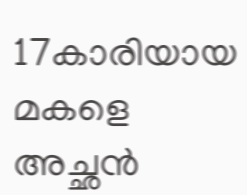17കാരിയായ മകളെ അച്ഛന്‍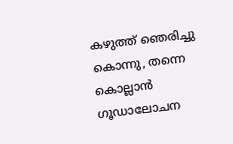കഴുത്ത് ഞെരിച്ചു കൊന്നു, തന്നെ കൊല്ലാന്‍ ഗൂഡാലോചന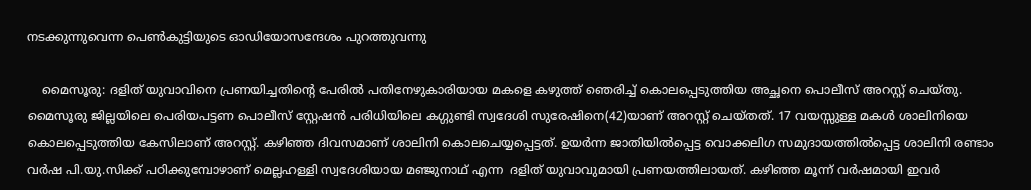നടക്കുന്നുവെന്ന പെണ്‍കുട്ടിയുടെ ഓഡിയോസന്ദേശം പുറത്തുവന്നു

    മൈസൂരു: ദളിത് യുവാവിനെ പ്രണയിച്ചതിന്റെ പേരില്‍ പതിനേഴുകാരിയായ മകളെ കഴുത്ത് ഞെരിച്ച് കൊലപ്പെടുത്തിയ അച്ഛനെ പൊലീസ് അറസ്റ്റ് ചെയ്തു. മൈസൂരു ജില്ലയിലെ പെരിയപട്ടണ പൊലീസ് സ്റ്റേഷന്‍ പരിധിയിലെ കഗ്ഗുണ്ടി സ്വദേശി സുരേഷിനെ(42)യാണ് അറസ്റ്റ് ചെയ്തത്. 17 വയസ്സുള്ള മകള്‍ ശാലിനിയെ കൊലപ്പെടുത്തിയ കേസിലാണ് അറസ്റ്റ്. കഴിഞ്ഞ ദിവസമാണ് ശാലിനി കൊലചെയ്യപ്പെട്ടത്. ഉയര്‍ന്ന ജാതിയില്‍പ്പെട്ട വൊക്കലിഗ സമുദായത്തില്‍പ്പെട്ട ശാലിനി രണ്ടാം വര്‍ഷ പി.യു.സിക്ക് പഠിക്കുമ്പോഴാണ് മെല്ലഹള്ളി സ്വദേശിയായ മഞ്ജുനാഥ് എന്ന  ദളിത് യുവാവുമായി പ്രണയത്തിലായത്. കഴിഞ്ഞ മൂന്ന് വര്‍ഷമായി ഇവര്‍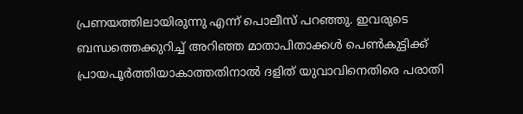പ്രണയത്തിലായിരുന്നു എന്ന് പൊലീസ് പറഞ്ഞു. ഇവരുടെ ബന്ധത്തെക്കുറിച്ച് അറിഞ്ഞ മാതാപിതാക്കള്‍ പെണ്‍കുട്ടിക്ക് പ്രായപൂര്‍ത്തിയാകാത്തതിനാല്‍ ദളിത് യുവാവിനെതിരെ പരാതി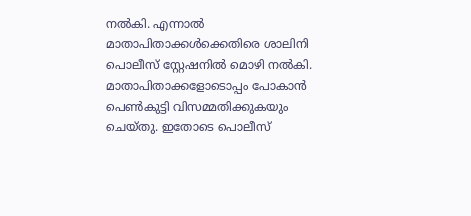നല്‍കി. എന്നാല്‍ മാതാപിതാക്കള്‍ക്കെതിരെ ശാലിനി പൊലീസ് സ്റ്റേഷനില്‍ മൊഴി നല്‍കി. മാതാപിതാക്കളോടൊപ്പം പോകാന്‍ പെണ്‍കുട്ടി വിസമ്മതിക്കുകയും ചെയ്തു. ഇതോടെ പൊലീസ്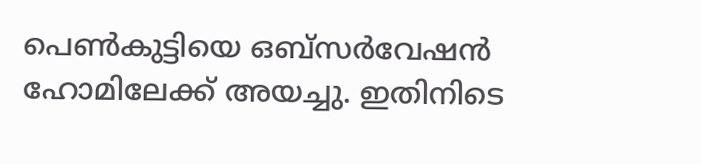പെണ്‍കുട്ടിയെ ഒബ്സര്‍വേഷന്‍ ഹോമിലേക്ക് അയച്ചു. ഇതിനിടെ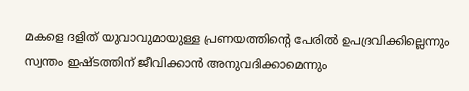മകളെ ദളിത് യുവാവുമായുള്ള പ്രണയത്തിന്റെ പേരില്‍ ഉപദ്രവിക്കില്ലെന്നും സ്വന്തം ഇഷ്ടത്തിന് ജീവിക്കാന്‍ അനുവദിക്കാമെന്നും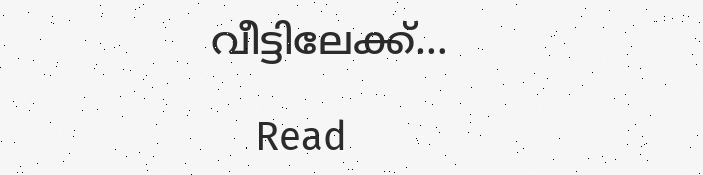വീട്ടിലേക്ക്…

    Read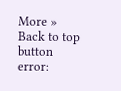More »
Back to top button
error: